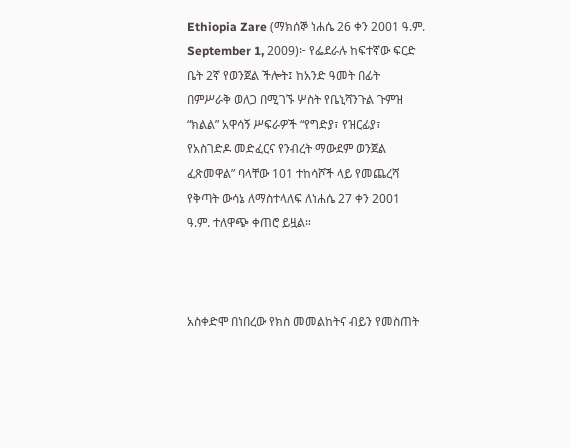Ethiopia Zare (ማክሰኞ ነሐሴ 26 ቀን 2001 ዓ.ም. September 1, 2009)፦ የፌደራሉ ከፍተኛው ፍርድ ቤት 2ኛ የወንጀል ችሎት፤ ከአንድ ዓመት በፊት በምሥራቅ ወለጋ በሚገኙ ሦስት የቤኒሻንጉል ጉምዝ “ክልል” አዋሳኝ ሥፍራዎች “የግድያ፣ የዝርፊያ፣ የአስገድዶ መድፈርና የንብረት ማውደም ወንጀል ፈጽመዋል” ባላቸው 101 ተከሳሾች ላይ የመጨረሻ የቅጣት ውሳኔ ለማስተላለፍ ለነሐሴ 27 ቀን 2001 ዓ.ም. ተለዋጭ ቀጠሮ ይዟል።



አስቀድሞ በነበረው የክስ መመልከትና ብይን የመስጠት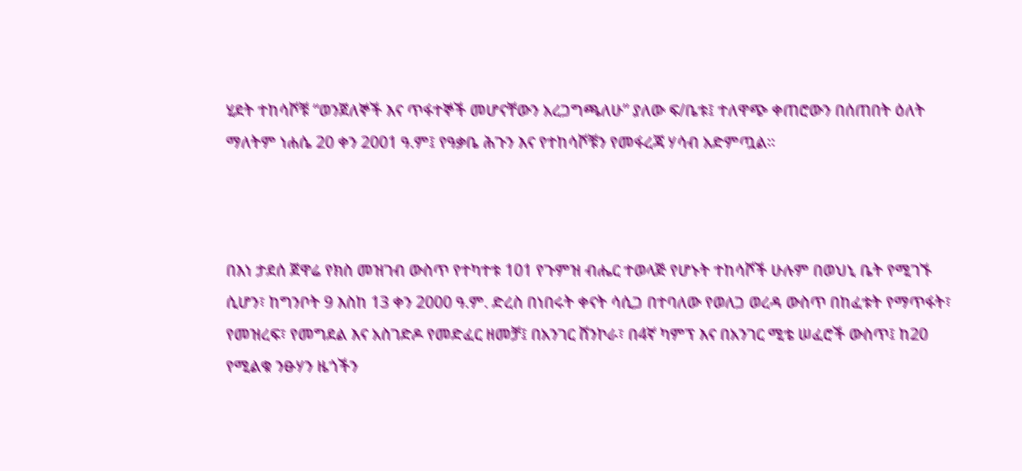ሂደት ተከሳሾቹ “ወንጀለኞች እና ጥፋተኞች መሆናቸውን አረጋግጫለሁ” ያለው ፍ/ቤቱ፤ ተለዋጭ ቀጠሮውን በሰጠበት ዕለት ማለትም ነሐሴ 20 ቀን 2001 ዓ.ም፤ የዓቃቤ ሕጉን እና የተከሳሾቹን የመፋረጃ ሃሳብ አድምጧል።



በእነ ታደሰ ጀዋሬ የክስ መዝገብ ውስጥ የተካተቱ 101 የጉምዝ ብሔር ተወላጅ የሆኑት ተከሳሾች ሁሉም በወህኒ ቤት የሚገኙ ሲሆን፣ ከግንቦት 9 እስከ 13 ቀን 2000 ዓ.ም. ድረስ በነበሩት ቀናት ሳሲጋ በተባለው የወለጋ ወረዳ ውስጥ በከፈቱት የማጥፋት፣ የመዝረፍ፣ የመግደል እና አስገድዶ የመድፈር ዘመቻ፤ በአንገር ሸንኮራ፣ በ4ኛ ካምፕ እና በአንገር ሚቴ ሠፈሮች ውስጥ፤ ከ20 የሚልቁ ንፁሃን ዜጎችን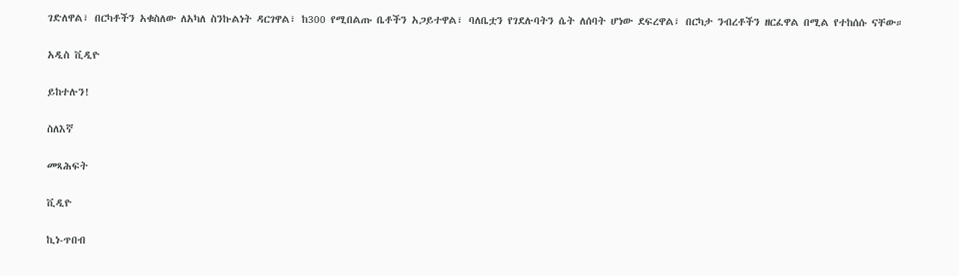ገድለዋል፣ በርካቶችን አቁስለው ለአካለ ስንኩልነት ዳርገዋል፣ ከ300 የሚበልጡ ቤቶችን አጋይተዋል፣ ባለቤቷን የገደሉባትን ሴት ለሰባት ሆነው ደፍረዋል፣ በርካታ ንብረቶችን ዘርፈዋል በሚል የተከሰሱ ናቸው።

አዲስ ቪዲዮ

ይከተሉን!

ስለእኛ

መጻሕፍት

ቪዲዮ

ኪነ-ጥበብ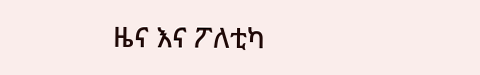ዜና እና ፖለቲካ